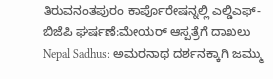ತಿರುವನಂತಪುರಂ ಕಾರ್ಪೊರೇಷನ್ನಲ್ಲಿ ಎಲ್ಡಿಎಫ್-ಬಿಜೆಪಿ ಘರ್ಷಣೆ:ಮೇಯರ್ ಆಸ್ಪತ್ರೆಗೆ ದಾಖಲು
Nepal Sadhus: ಅಮರನಾಥ ದರ್ಶನಕ್ಕಾಗಿ ಜಮ್ಮು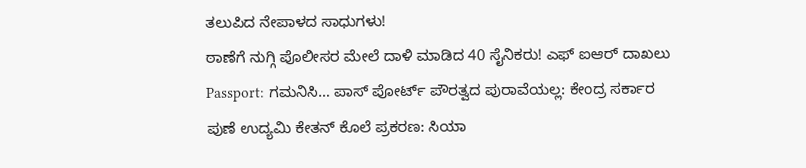ತಲುಪಿದ ನೇಪಾಳದ ಸಾಧುಗಳು!
ಠಾಣೆಗೆ ನುಗ್ಗಿ ಪೊಲೀಸರ ಮೇಲೆ ದಾಳಿ ಮಾಡಿದ 40 ಸೈನಿಕರು! ಎಫ್ ಐಆರ್ ದಾಖಲು
Passport: ಗಮನಿಸಿ… ಪಾಸ್ ಪೋರ್ಟ್ ಪೌರತ್ವದ ಪುರಾವೆಯಲ್ಲ: ಕೇಂದ್ರ ಸರ್ಕಾರ
ಪುಣೆ ಉದ್ಯಮಿ ಕೇತನ್ ಕೊಲೆ ಪ್ರಕರಣ: ಸಿಯಾ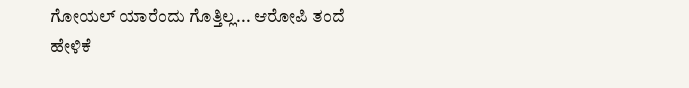ಗೋಯಲ್ ಯಾರೆಂದು ಗೊತ್ತಿಲ್ಲ... ಆರೋಪಿ ತಂದೆ ಹೇಳಿಕೆ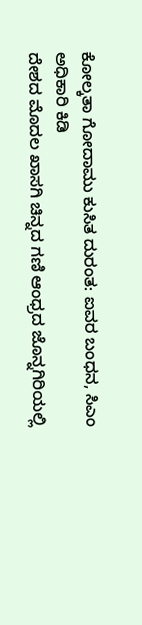ಕೋಲ್ಕತಾ ಗೋದಾಮು ಕುಸಿತ ದುರಂತ: ಐವರ ಬಂಧನ, ಸಿಎಂ ಅಧಿಕಾರಿ ಕಿಡಿ
ದೇಶದ ಮೊದಲ ಖಾಸಗಿ ಚಿನ್ನದ ಗಣಿ ಆಂಧ್ರದ ಜೊನ್ನಗಿರಿಯಲ್ಲಿ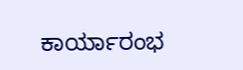ಕಾರ್ಯಾರಂಭ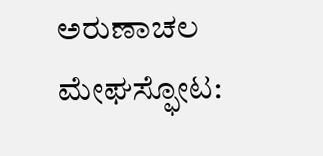ಅರುಣಾಚಲ ಮೇಘಸ್ಫೋಟ: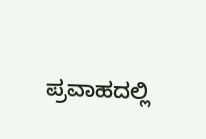ಪ್ರವಾಹದಲ್ಲಿ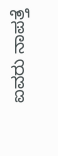ಐವರು ನಾಪತ್ತೆ